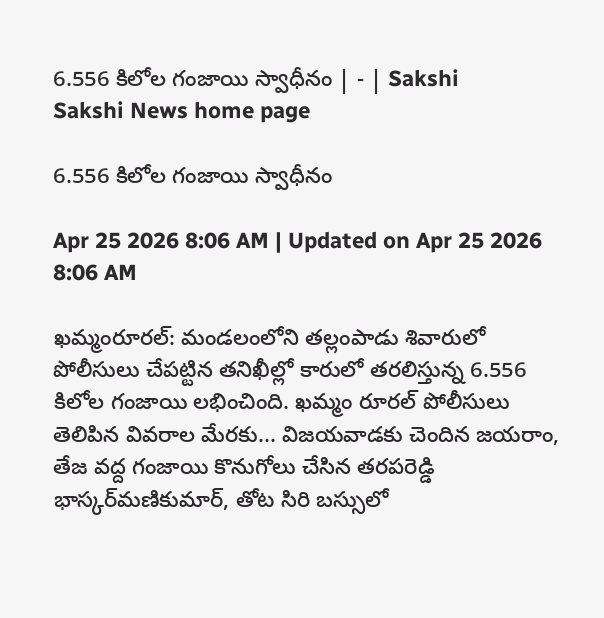6.556 కిలోల గంజాయి స్వాధీనం | - | Sakshi
Sakshi News home page

6.556 కిలోల గంజాయి స్వాధీనం

Apr 25 2026 8:06 AM | Updated on Apr 25 2026 8:06 AM

ఖమ్మంరూరల్‌: మండలంలోని తల్లంపాడు శివారులో పోలీసులు చేపట్టిన తనిఖీల్లో కారులో తరలిస్తున్న 6.556 కిలోల గంజాయి లభించింది. ఖమ్మం రూరల్‌ పోలీసులు తెలిపిన వివరాల మేరకు... విజయవాడకు చెందిన జయరాం, తేజ వద్ద గంజాయి కొనుగోలు చేసిన తరపరెడ్డి భాస్కర్‌మణికుమార్‌, తోట సిరి బస్సులో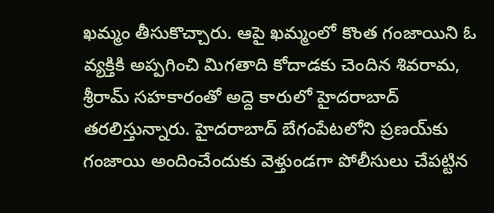ఖమ్మం తీసుకొచ్చారు. ఆపై ఖమ్మంలో కొంత గంజాయిని ఓ వ్యక్తికి అప్పగించి మిగతాది కోదాడకు చెందిన శివరామ, శ్రీరామ్‌ సహకారంతో అద్దె కారులో హైదరాబాద్‌ తరలిస్తున్నారు. హైదరాబాద్‌ బేగంపేటలోని ప్రణయ్‌కు గంజాయి అందించేందుకు వెళ్తుండగా పోలీసులు చేపట్టిన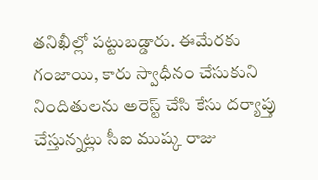తనిఖీల్లో పట్టుబడ్డారు. ఈమేరకు గంజాయి, కారు స్వాధీనం చేసుకుని నిందితులను అరెస్ట్‌ చేసి కేసు దర్యాప్తు చేస్తున్నట్లు సీఐ ముష్క రాజు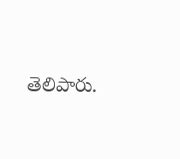తెలిపారు.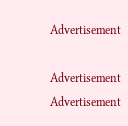Advertisement

Advertisement
Advertisement